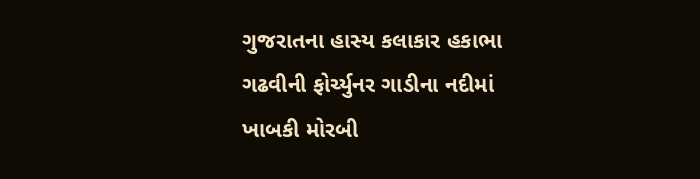ગુજરાતના હાસ્ય કલાકાર હકાભા ગઢવીની ફોર્ચ્યુનર ગાડીના નદીમાં ખાબકી મોરબી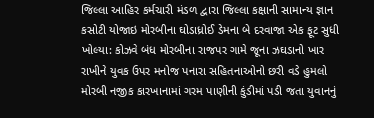જિલ્લા આહિર કર્મચારી મંડળ દ્વારા જિલ્લા કક્ષાની સામાન્ય જ્ઞાન કસોટી યોજાઇ મોરબીના ઘોડાધ્રોઈ ડેમના બે દરવાજા એક ફૂટ સુધી ખોલ્યા: કોઝવે બંધ મોરબીના રાજપર ગામે જૂના ઝઘડાનો ખાર રાખીને યુવક ઉપર મનોજ પનારા સહિતનાઓનો છરી વડે હુમલો મોરબી નજીક કારખાનામાં ગરમ પાણીની કુંડીમાં પડી જતા યુવાનનું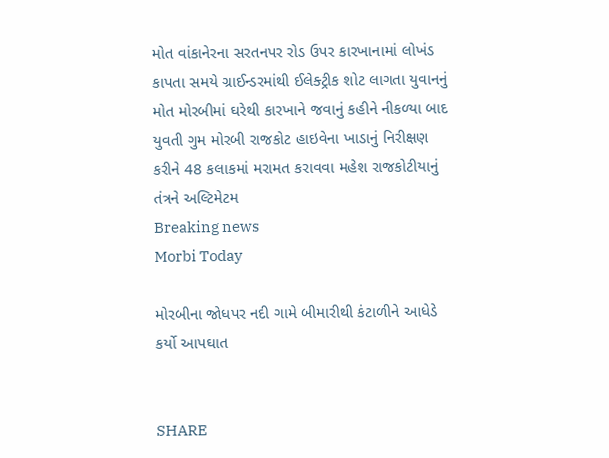મોત વાંકાનેરના સરતનપર રોડ ઉપર કારખાનામાં લોખંડ કાપતા સમયે ગ્રાઈન્ડરમાંથી ઈલેક્ટ્રીક શોટ લાગતા યુવાનનું મોત મોરબીમાં ઘરેથી કારખાને જવાનું કહીને નીકળ્યા બાદ યુવતી ગુમ મોરબી રાજકોટ હાઇવેના ખાડાનું નિરીક્ષણ કરીને 48 કલાકમાં મરામત કરાવવા મહેશ રાજકોટીયાનું તંત્રને અલ્ટિમેટમ
Breaking news
Morbi Today

મોરબીના જોધપર નદી ગામે બીમારીથી કંટાળીને આધેડે કર્યો આપઘાત


SHARE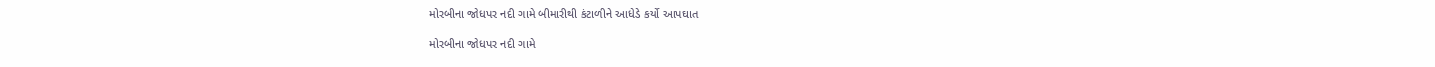મોરબીના જોધપર નદી ગામે બીમારીથી કંટાળીને આધેડે કર્યો આપઘાત

મોરબીના જોધપર નદી ગામે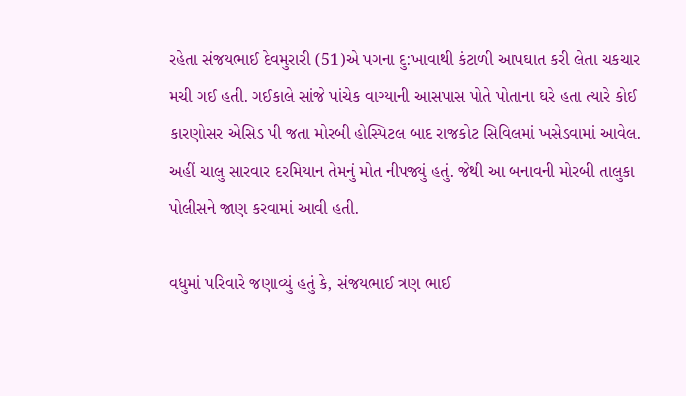રહેતા સંજયભાઈ દેવમુરારી (51)એ પગના દુ:ખાવાથી કંટાળી આપઘાત કરી લેતા ચકચાર મચી ગઈ હતી. ગઈકાલે સાંજે પાંચેક વાગ્યાની આસપાસ પોતે પોતાના ઘરે હતા ત્યારે કોઈ કારણોસર એસિડ પી જતા મોરબી હોસ્પિટલ બાદ રાજકોટ સિવિલમાં ખસેડવામાં આવેલ. અહીં ચાલુ સારવાર દરમિયાન તેમનું મોત નીપજ્યું હતું. જેથી આ બનાવની મોરબી તાલુકા પોલીસને જાણ કરવામાં આવી હતી.

વધુમાં પરિવારે જણાવ્યું હતું કે, સંજયભાઈ ત્રણ ભાઈ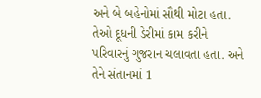અને બે બહેનોમાં સૌથી મોટા હતા. તેઓ દૂધની ડેરીમાં કામ કરીને પરિવારનું ગુજરાન ચલાવતા હતા. અને તેને સંતાનમાં 1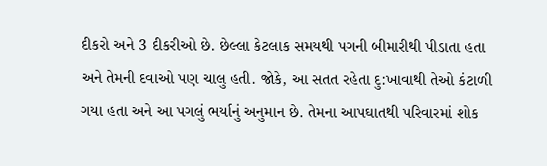દીકરો અને 3 દીકરીઓ છે. છેલ્લા કેટલાક સમયથી પગની બીમારીથી પીડાતા હતા અને તેમની દવાઓ પણ ચાલુ હતી. જોકે, આ સતત રહેતા દુ:ખાવાથી તેઓ કંટાળી ગયા હતા અને આ પગલું ભર્યાનું અનુમાન છે. તેમના આપઘાતથી પરિવારમાં શોક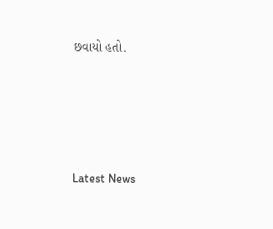છવાયો હતો.






Latest News